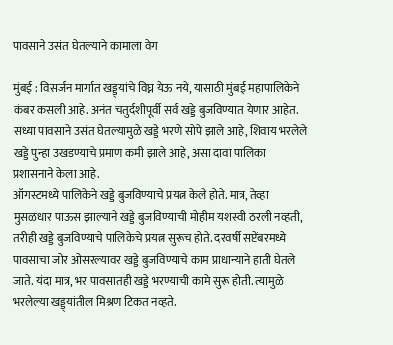पावसाने उसंत घेतल्याने कामाला वेग

मुंबई : विसर्जन मार्गात खड्ड्यांचे विघ्न येऊ नये, यासाठी मुंबई महापालिकेने कंबर कसली आहे. अनंत चतुर्दशीपूर्वी सर्व खड्डे बुजविण्यात येणार आहेत. सध्या पावसाने उसंत घेतल्यामुळे खड्डे भरणे सोपे झाले आहे, शिवाय भरलेले खड्डे पुन्हा उखडण्याचे प्रमाण कमी झाले आहे, असा दावा पालिका प्रशासनाने केला आहे.
ऑगस्टमध्ये पालिकेने खड्डे बुजविण्याचे प्रयत्न केले होते. मात्र, तेव्हा मुसळधार पाऊस झाल्याने खड्डे बुजविण्याची मोहीम यशस्वी ठरली नव्हती, तरीही खड्डे बुजविण्याचे पालिकेचे प्रयत्न सुरूच होते. दरवर्षी सप्टेंबरमध्ये पावसाचा जोर ओसरल्यावर खड्डे बुजविण्याचे काम प्राधान्याने हाती घेतले जाते. यंदा मात्र, भर पावसातही खड्डे भरण्याची कामे सुरू होती. त्यामुळे भरलेल्या खड्ड्यांतील मिश्रण टिकत नव्हते.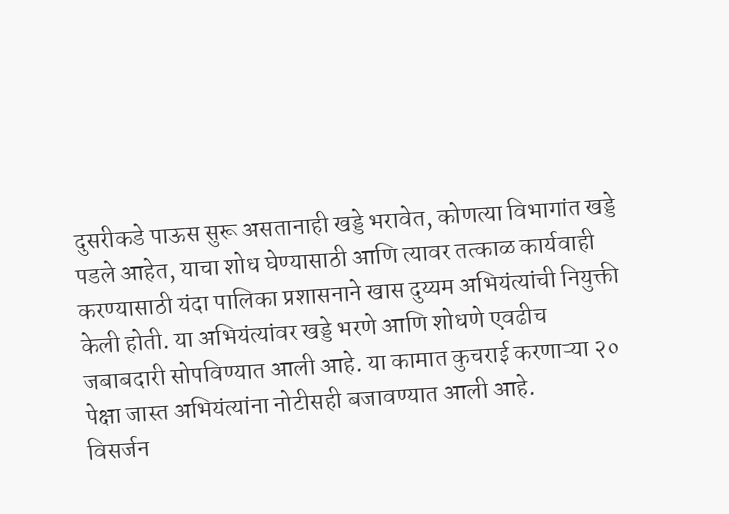दुसरीकडे पाऊस सुरू असतानाही खड्डे भरावेत, कोणत्या विभागांत खड्डे पडले आहेत, याचा शोध घेण्यासाठी आणि त्यावर तत्काळ कार्यवाही करण्यासाठी यंदा पालिका प्रशासनाने खास दुय्यम अभियंत्यांची नियुक्ती केली होती. या अभियंत्यांवर खड्डे भरणे आणि शोधणे एवढीच जबाबदारी सोपविण्यात आली आहे. या कामात कुचराई करणाऱ्या २० पेक्षा जास्त अभियंत्यांना नोटीसही बजावण्यात आली आहे.
विसर्जन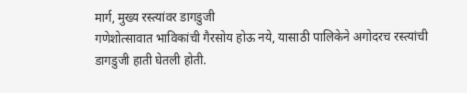मार्ग, मुख्य रस्त्यांवर डागडुजी
गणेशोत्सावात भाविकांची गैरसोय होऊ नये, यासाठी पालिकेने अगोदरच रस्त्यांची डागडुजी हाती घेतली होती.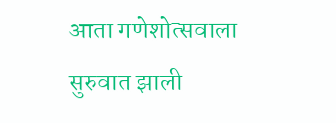आता गणेशोत्सवाला सुरुवात झाली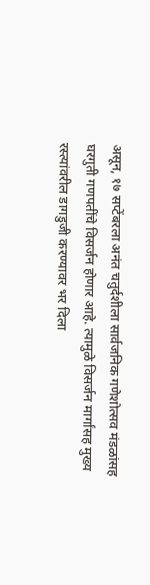असून, १७ सप्टेंबरला अनंत चतुर्दशीला सार्वजनिक गणेशोत्सव मंडळांसह घरगुती गणपतींचे विसर्जन होणार आहे. त्यामुळे विसर्जन मार्गांसह मुख्य रस्त्यांवरील डागडुजी करण्यावर भर दिला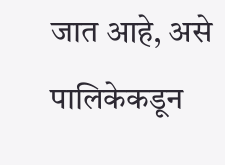जात आहे, असे पालिकेकडून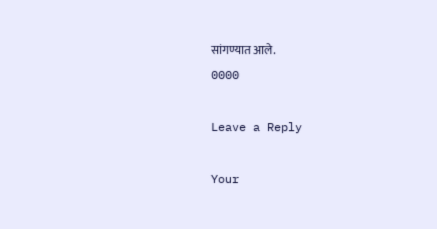सांगण्यात आले.
0000

Leave a Reply

Your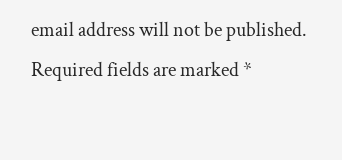email address will not be published. Required fields are marked *